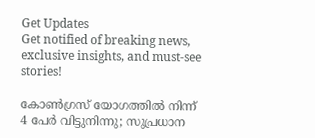Get Updates
Get notified of breaking news, exclusive insights, and must-see stories!

കോണ്‍ഗ്രസ് യോഗത്തില്‍ നിന്ന് 4 പേര്‍ വിട്ടുനിന്നു; സുപ്രധാന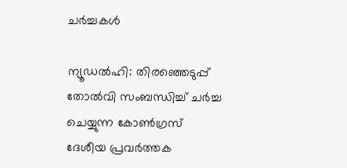ചര്‍ച്ചകള്‍

ന്യൂഡല്‍ഹി: തിരഞ്ഞെടുപ്പ് തോല്‍വി സംബന്ധിച്ച് ചര്‍ച്ച ചെയ്യുന്ന കോണ്‍ഗ്രസ് ദേശീയ പ്രവര്‍ത്തക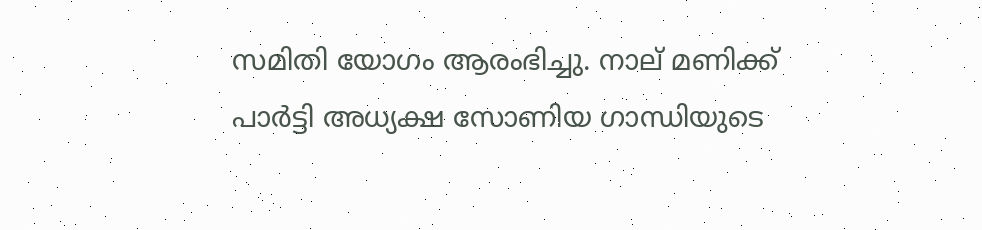സമിതി യോഗം ആരംഭിച്ചു. നാല് മണിക്ക് പാര്‍ട്ടി അധ്യക്ഷ സോണിയ ഗാന്ധിയുടെ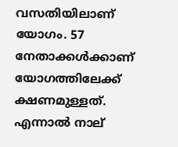വസതിയിലാണ് യോഗം. 57 നേതാക്കള്‍ക്കാണ് യോഗത്തിലേക്ക് ക്ഷണമുള്ളത്. എന്നാല്‍ നാല്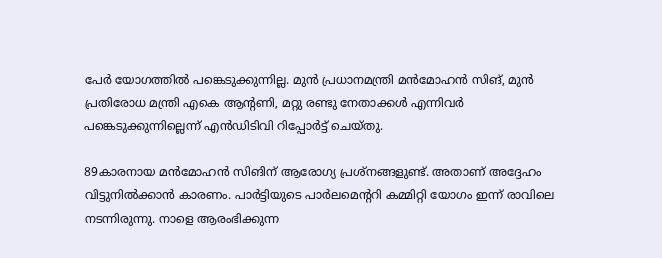പേര്‍ യോഗത്തില്‍ പങ്കെടുക്കുന്നില്ല. മുന്‍ പ്രധാനമന്ത്രി മന്‍മോഹന്‍ സിങ്, മുന്‍ പ്രതിരോധ മന്ത്രി എകെ ആന്റണി, മറ്റു രണ്ടു നേതാക്കള്‍ എന്നിവര്‍ പങ്കെടുക്കുന്നില്ലെന്ന് എന്‍ഡിടിവി റിപ്പോര്‍ട്ട് ചെയ്തു.

89കാരനായ മന്‍മോഹന്‍ സിങിന് ആരോഗ്യ പ്രശ്‌നങ്ങളുണ്ട്. അതാണ് അദ്ദേഹം വിട്ടുനില്‍ക്കാന്‍ കാരണം. പാര്‍ട്ടിയുടെ പാര്‍ലമെന്ററി കമ്മിറ്റി യോഗം ഇന്ന് രാവിലെ നടന്നിരുന്നു. നാളെ ആരംഭിക്കുന്ന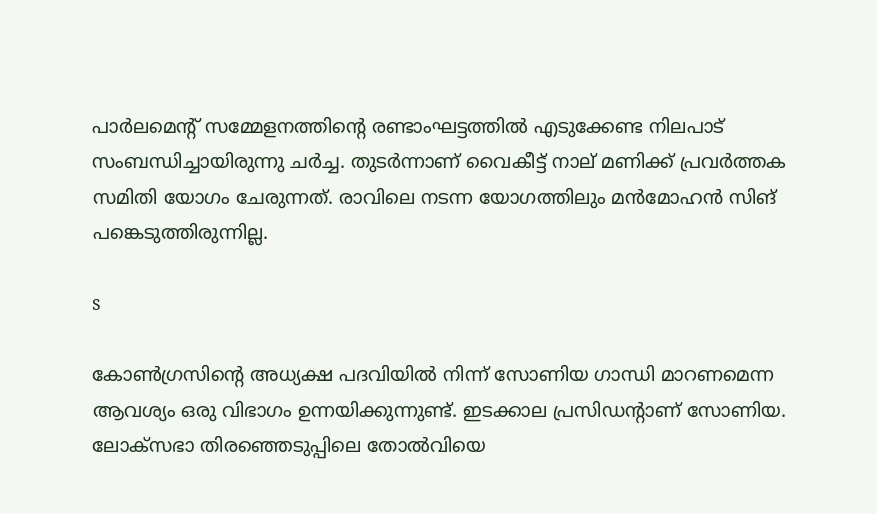പാര്‍ലമെന്റ് സമ്മേളനത്തിന്റെ രണ്ടാംഘട്ടത്തില്‍ എടുക്കേണ്ട നിലപാട് സംബന്ധിച്ചായിരുന്നു ചര്‍ച്ച. തുടര്‍ന്നാണ് വൈകീട്ട് നാല് മണിക്ക് പ്രവര്‍ത്തക സമിതി യോഗം ചേരുന്നത്. രാവിലെ നടന്ന യോഗത്തിലും മന്‍മോഹന്‍ സിങ് പങ്കെടുത്തിരുന്നില്ല.

s

കോണ്‍ഗ്രസിന്റെ അധ്യക്ഷ പദവിയില്‍ നിന്ന് സോണിയ ഗാന്ധി മാറണമെന്ന ആവശ്യം ഒരു വിഭാഗം ഉന്നയിക്കുന്നുണ്ട്. ഇടക്കാല പ്രസിഡന്റാണ് സോണിയ. ലോക്‌സഭാ തിരഞ്ഞെടുപ്പിലെ തോല്‍വിയെ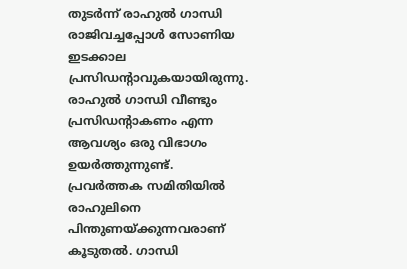തുടര്‍ന്ന് രാഹുല്‍ ഗാന്ധി രാജിവച്ചപ്പോള്‍ സോണിയ ഇടക്കാല പ്രസിഡന്റാവുകയായിരുന്നു. രാഹുല്‍ ഗാന്ധി വീണ്ടും പ്രസിഡന്റാകണം എന്ന ആവശ്യം ഒരു വിഭാഗം ഉയര്‍ത്തുന്നുണ്ട്. പ്രവര്‍ത്തക സമിതിയില്‍ രാഹുലിനെ പിന്തുണയ്ക്കുന്നവരാണ് കൂടുതല്‍. ഗാന്ധി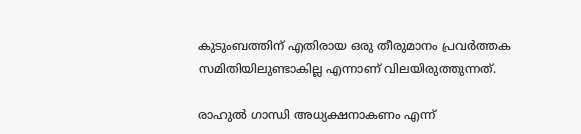കുടുംബത്തിന് എതിരായ ഒരു തീരുമാനം പ്രവര്‍ത്തക സമിതിയിലുണ്ടാകില്ല എന്നാണ് വിലയിരുത്തുന്നത്.

രാഹുല്‍ ഗാന്ധി അധ്യക്ഷനാകണം എന്ന്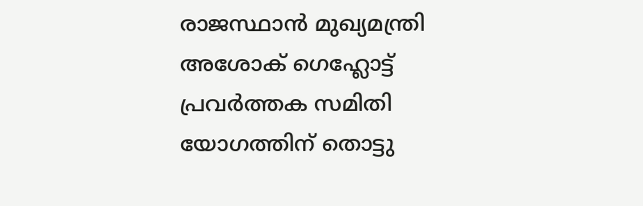രാജസ്ഥാന്‍ മുഖ്യമന്ത്രി അശോക് ഗെഹ്ലോട്ട് പ്രവര്‍ത്തക സമിതി യോഗത്തിന് തൊട്ടു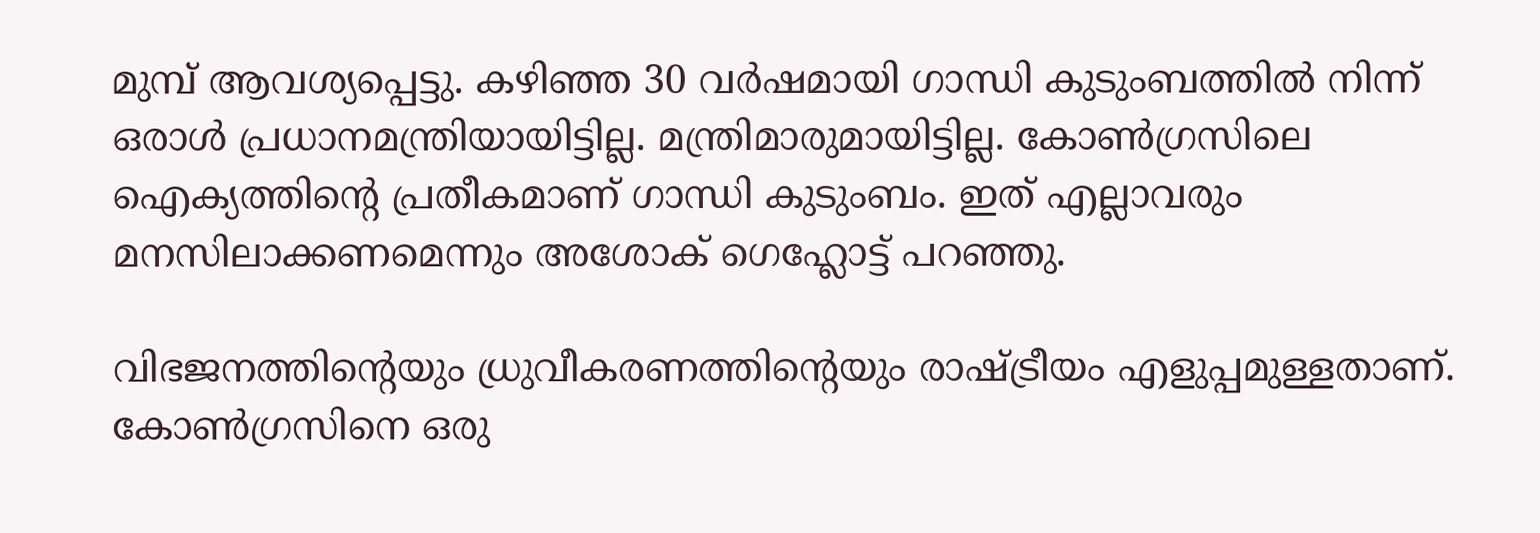മുമ്പ് ആവശ്യപ്പെട്ടു. കഴിഞ്ഞ 30 വര്‍ഷമായി ഗാന്ധി കുടുംബത്തില്‍ നിന്ന് ഒരാള്‍ പ്രധാനമന്ത്രിയായിട്ടില്ല. മന്ത്രിമാരുമായിട്ടില്ല. കോണ്‍ഗ്രസിലെ ഐക്യത്തിന്റെ പ്രതീകമാണ് ഗാന്ധി കുടുംബം. ഇത് എല്ലാവരും മനസിലാക്കണമെന്നും അശോക് ഗെഹ്ലോട്ട് പറഞ്ഞു.

വിഭജനത്തിന്റെയും ധ്രുവീകരണത്തിന്റെയും രാഷ്ട്രീയം എളുപ്പമുള്ളതാണ്. കോണ്‍ഗ്രസിനെ ഒരു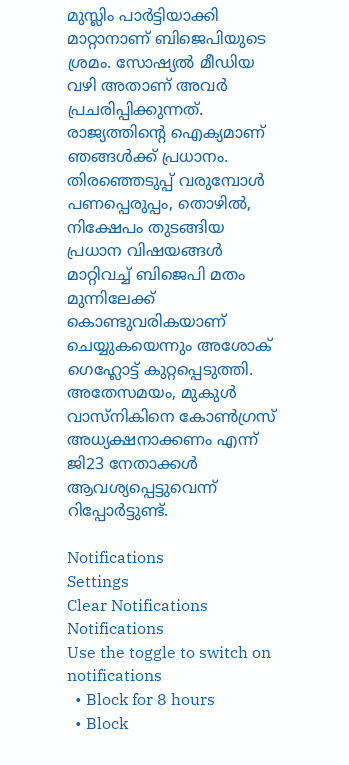മുസ്ലിം പാര്‍ട്ടിയാക്കി മാറ്റാനാണ് ബിജെപിയുടെ ശ്രമം. സോഷ്യല്‍ മീഡിയ വഴി അതാണ് അവര്‍ പ്രചരിപ്പിക്കുന്നത്. രാജ്യത്തിന്റെ ഐക്യമാണ് ഞങ്ങള്‍ക്ക് പ്രധാനം. തിരഞ്ഞെടുപ്പ് വരുമ്പോള്‍ പണപ്പെരുപ്പം, തൊഴില്‍, നിക്ഷേപം തുടങ്ങിയ പ്രധാന വിഷയങ്ങള്‍ മാറ്റിവച്ച് ബിജെപി മതം മുന്നിലേക്ക് കൊണ്ടുവരികയാണ് ചെയ്യുകയെന്നും അശോക് ഗെഹ്ലോട്ട് കുറ്റപ്പെടുത്തി. അതേസമയം, മുകുള്‍ വാസ്‌നികിനെ കോണ്‍ഗ്രസ് അധ്യക്ഷനാക്കണം എന്ന് ജി23 നേതാക്കള്‍ ആവശ്യപ്പെട്ടുവെന്ന് റിപ്പോര്‍ട്ടുണ്ട്.

Notifications
Settings
Clear Notifications
Notifications
Use the toggle to switch on notifications
  • Block for 8 hours
  • Block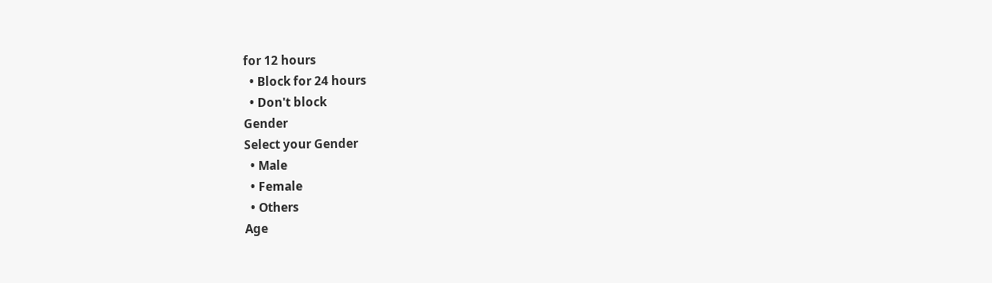for 12 hours
  • Block for 24 hours
  • Don't block
Gender
Select your Gender
  • Male
  • Female
  • Others
Age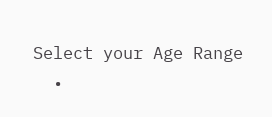Select your Age Range
  •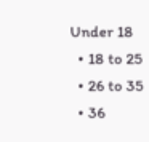Under 18
  • 18 to 25
  • 26 to 35
  • 36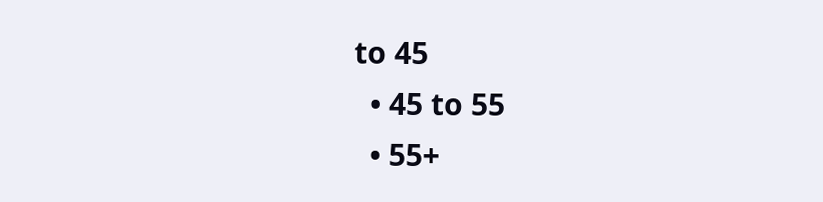to 45
  • 45 to 55
  • 55+